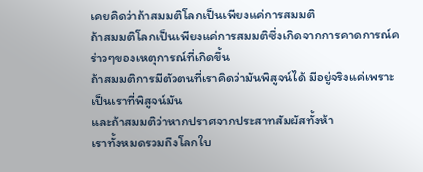เคยคิดว่าถ้าสมมติโลกเป็นเพียงแค่การสมมติ
ถ้าสมมติโลกเป็นเพียงแค่การสมมติซึ่งเกิดจากการคาดการณ์คร่าวๆของเหตุการณ์ที่เกิดขึ้น
ถ้าสมมติการมีตัวตนที่เราคิดว่ามันพิสูจน์ได้ มีอยู่จริงแค่เพราะเป็นเราที่พิสูจน์มัน
และถ้าสมมติว่าหากปราศจากประสาทสัมผัสทั้งห้า
เราทั้งหมดรวมถึงโลกใบ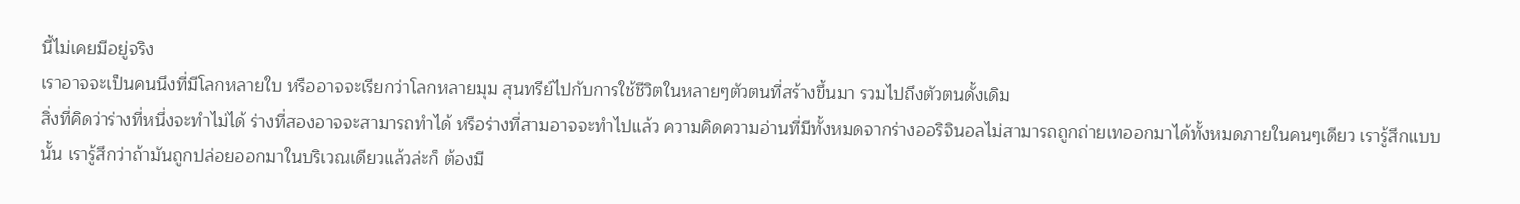นี้ไม่เคยมีอยู่จริง
เราอาจจะเป็นคนนึงที่มีโลกหลายใบ หรืออาจจะเรียกว่าโลกหลายมุม สุนทรีย์ไปกับการใช้ชีวิตในหลายๆตัวตนที่สร้างขึ้นมา รวมไปถึงตัวตนดั้งเดิม
สิ่งที่คิดว่าร่างที่หนึ่งจะทำไม่ได้ ร่างที่สองอาจจะสามารถทำได้ หรือร่างที่สามอาจจะทำไปแล้ว ความคิดความอ่านที่มีทั้งหมดจากร่างออริจินอลไม่สามารถถูกถ่ายเทออกมาได้ทั้งหมดภายในคนๆเดียว เรารู้สึกแบบนั้น เรารู้สึกว่าถ้ามันถูกปล่อยออกมาในบริเวณเดียวแล้วล่ะก็ ต้องมี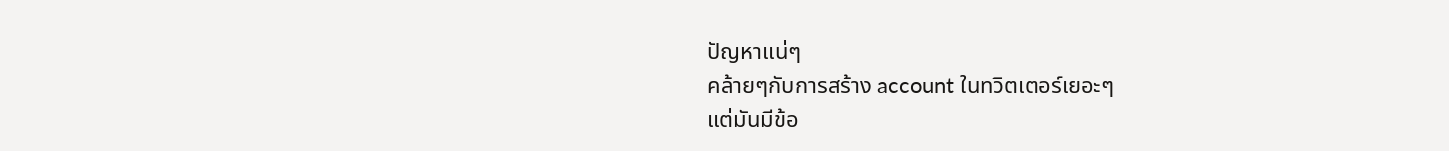ปัญหาแน่ๆ
คล้ายๆกับการสร้าง account ในทวิตเตอร์เยอะๆ
แต่มันมีข้อ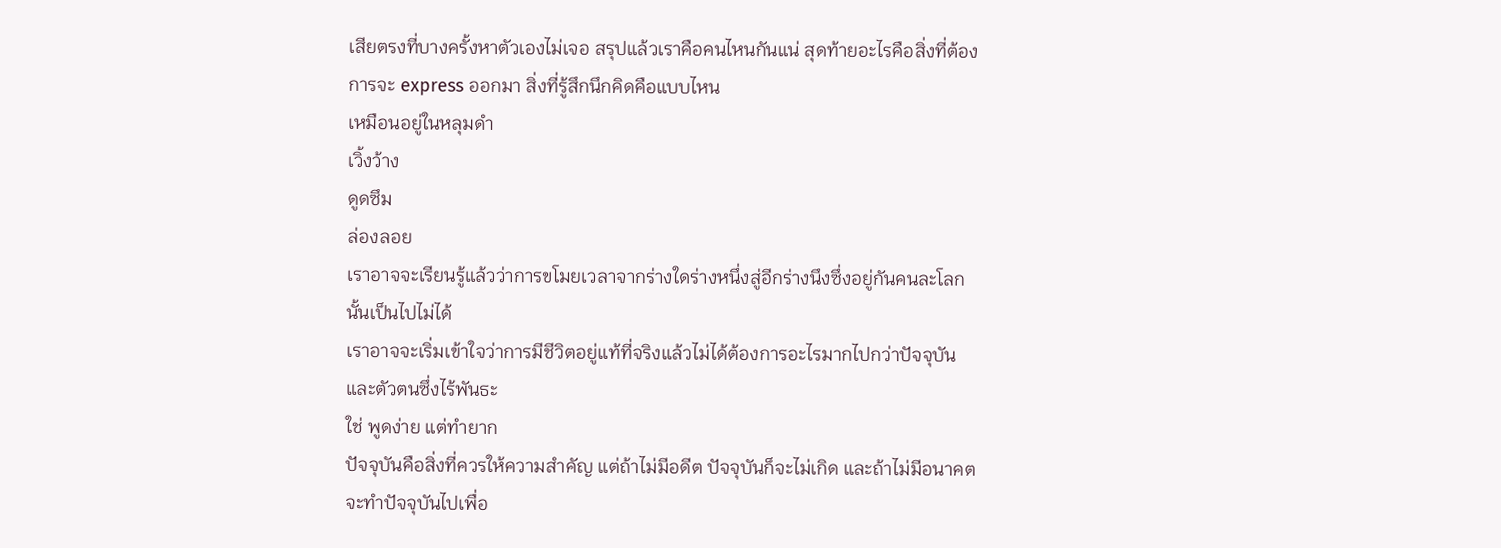เสียตรงที่บางครั้งหาตัวเองไม่เจอ สรุปแล้วเราคือคนไหนกันแน่ สุดท้ายอะไรคือสิ่งที่ต้องการจะ express ออกมา สิ่งที่รู้สึกนึกคิดคือแบบไหน
เหมือนอยู่ในหลุมดำ
เวิ้งว้าง
ดูดซึม
ล่องลอย
เราอาจจะเรียนรู้แล้วว่าการขโมยเวลาจากร่างใดร่างหนึ่งสู่อีกร่างนึงซึ่งอยู่กันคนละโลกนั้นเป็นไปไม่ได้
เราอาจจะเริ่มเข้าใจว่าการมีชีวิตอยู่แท้ที่จริงแล้วไม่ได้ต้องการอะไรมากไปกว่าปัจจุบันและตัวตนซึ่งไร้พันธะ
ใช่ พูดง่าย แต่ทำยาก
ปัจจุบันคือสิ่งที่ควรให้ความสำคัญ แต่ถ้าไม่มีอดีต ปัจจุบันก็จะไม่เกิด และถ้าไม่มีอนาคต จะทำปัจจุบันไปเพื่อ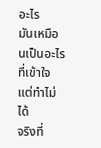อะไร
มันเหมือนเป็นอะไรที่เข้าใจแต่ทำไม่ได้
จริงที่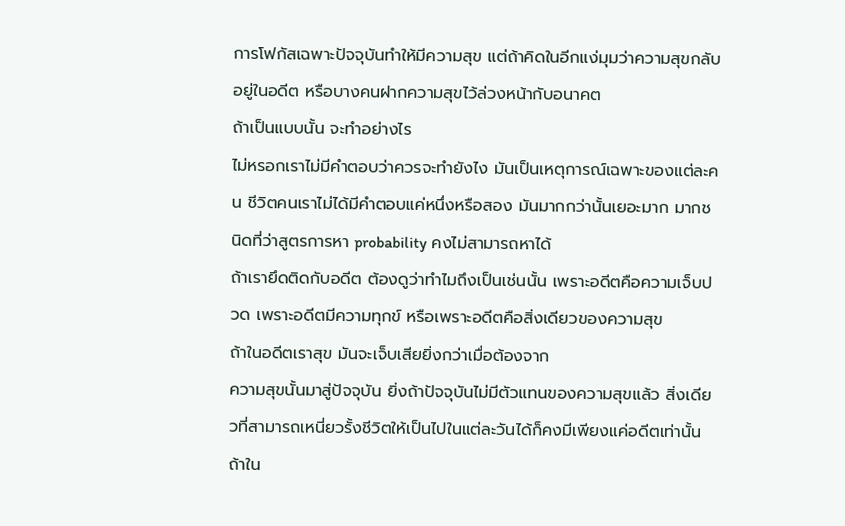การโฟกัสเฉพาะปัจจุบันทำให้มีความสุข แต่ถ้าคิดในอีกแง่มุมว่าความสุขกลับอยู่ในอดีต หรือบางคนฝากความสุขไว้ล่วงหน้ากับอนาคต
ถ้าเป็นแบบนั้น จะทำอย่างไร
ไม่หรอกเราไม่มีคำตอบว่าควรจะทำยังไง มันเป็นเหตุการณ์เฉพาะของแต่ละคน ชีวิตคนเราไม่ได้มีคำตอบแค่หนึ่งหรือสอง มันมากกว่านั้นเยอะมาก มากชนิดที่ว่าสูตรการหา probability คงไม่สามารถหาได้
ถ้าเรายึดติดกับอดีต ต้องดูว่าทำไมถึงเป็นเช่นนั้น เพราะอดีตคือความเจ็บปวด เพราะอดีตมีความทุกข์ หรือเพราะอดีตคือสิ่งเดียวของความสุข
ถ้าในอดีตเราสุข มันจะเจ็บเสียยิ่งกว่าเมื่อต้องจาก
ความสุขนั้นมาสู่ปัจจุบัน ยิ่งถ้าปัจจุบันไม่มีตัวแทนของความสุขแล้ว สิ่งเดียวที่สามารถเหนี่ยวรั้งชีวิตให้เป็นไปในแต่ละวันได้ก็คงมีเพียงแค่อดีตเท่านั้น
ถ้าใน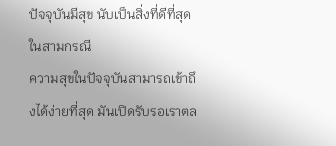ปัจจุบันมีสุข นับเป็นสิ่งที่ดีที่สุดในสามกรณี
ความสุขในปัจจุบันสามารถเข้าถึงได้ง่ายที่สุด มันเปิดรับรอเราตล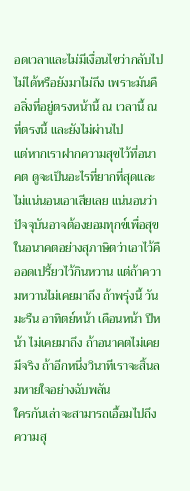อดเวลาและไม่มีเงื่อนไขว่ากลับไปไม่ได้หรือยังมาไม่ถึง เพราะมันคือสิ่งที่อยู่ตรงหน้านี้ ณ เวลานี้ ณ ที่ตรงนี้ และยังไม่ผ่านไป
แต่หากเราฝากความสุขไว้ที่อนาคต ดูจะเป็นอะไรที่ยากที่สุดและไม่แน่นอนเอาเสียเลย แน่นอนว่าปัจจุบันอาจต้องยอมทุกข์เพื่อสุขในอนาคตอย่างสุภาษิตว่าเอาไว้คืออดเปรี้ยวไว้กินหวาน แต่ถ้าความหวานไม่เคยมาถึง ถ้าพรุ่งนี้ วันมะรืน อาทิตย์หน้า เดือนหน้า ปีหน้า ไม่เคยมาถึง ถ้าอนาคตไม่เคยมีจริง ถ้าอีกหนึ่งวินาทีเราจะสิ้นลมหายใจอย่างฉับพลัน
ใครกันเล่าจะสามารถเอื้อมไปถึงความสุ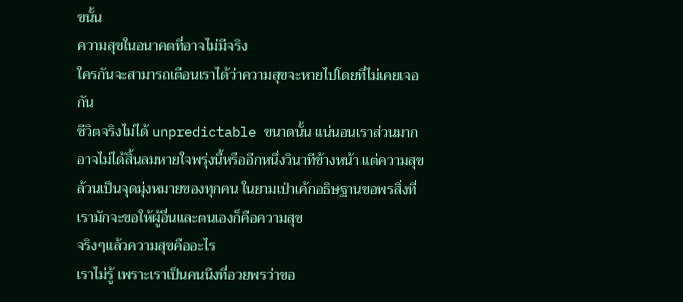ขนั้น
ความสุขในอนาคตที่อาจไม่มีจริง
ใครกันจะสามารถเตือนเราได้ว่าความสุขจะหายไปโดยที่ไม่เคยเจอกัน
ชีวิตจริงไม่ได้ unpredictable ขนาดนั้น แน่นอนเราส่วนมากอาจไม่ได้สิ้นลมหายใจพรุ่งนี้หรืออีกหนึ่งวินาทีข้างหน้า แต่ความสุขล้วนเป็นจุดมุ่งหมายของทุกคน ในยามเป่าเค้กอธิษฐานขอพรสิ่งที่เรามักจะขอให้ผู้อื่นและตนเองก็คือความสุข
จริงๆแล้วความสุขคืออะไร
เราไม่รู้ เพราะเราเป็นคนนึงที่อวยพรว่าขอ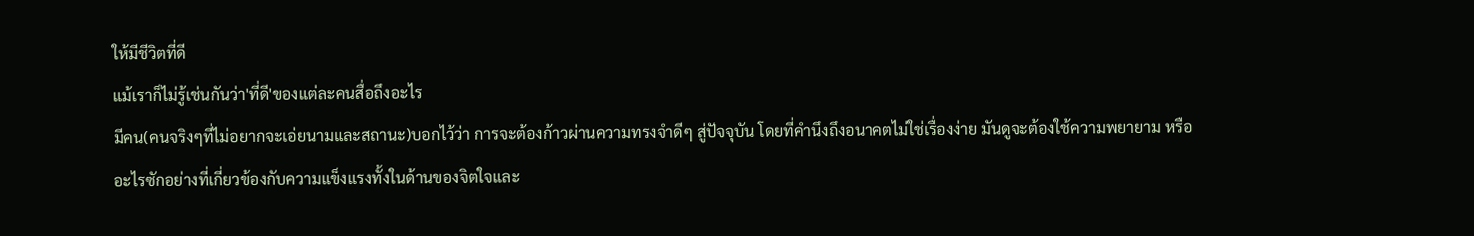ให้มีชีวิตที่ดี
แม้เราก็ไม่รู้เช่นกันว่า'ที่ดี'ของแต่ละคนสื่อถึงอะไร
มีคน(คนจริงๆที่ไม่อยากจะเอ่ยนามและสถานะ)บอกไว้ว่า การจะต้องก้าวผ่านความทรงจำดีๆ สู่ปัจจุบัน โดยที่คำนึงถึงอนาคตไม่ใช่เรื่องง่าย มันดูจะต้องใช้ความพยายาม หรืออะไรซักอย่างที่เกี่ยวข้องกับความแข็งแรงทั้งในด้านของจิตใจและ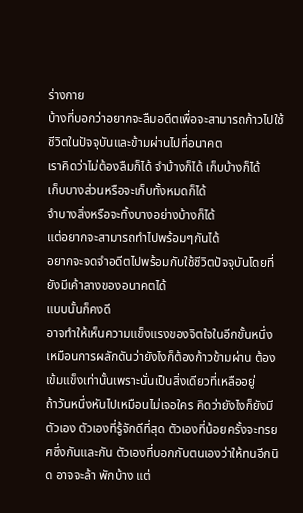ร่างกาย
บ้างที่บอกว่าอยากจะลืมอดีตเพื่อจะสามารถก้าวไปใช้ชีวิตในปัจจุบันและข้ามผ่านไปที่อนาคต
เราคิดว่าไม่ต้องลืมก็ได้ จำบ้างก็ได้ เก็บบ้างก็ได้
เก็บบางส่วนหรือจะเก็บทั้งหมดก็ได้
จำบางสิ่งหรือจะทิ้งบางอย่างบ้างก็ได้
แต่อยากจะสามารถทำไปพร้อมๆกันได้
อยากจะจดจำอดีตไปพร้อมกับใช้ชีวิตปัจจุบันโดยที่ยังมีเค้าลางของอนาคตได้
แบบนั้นก็คงดี
อาจทำให้เห็นความแข็งแรงของจิตใจในอีกขั้นหนึ่ง เหมือนการผลักดันว่ายังไงก็ต้องก้าวข้ามผ่าน ต้องเข้มแข็งเท่านั้นเพราะนั่นเป็นสิ่งเดียวที่เหลืออยู่
ถ้าวันหนึ่งหันไปเหมือนไม่เจอใคร คิดว่ายังไงก็ยังมีตัวเอง ตัวเองที่รู้จักดีที่สุด ตัวเองที่น้อยครั้งจะทรยศซึ่งกันและกัน ตัวเองที่บอกกับตนเองว่าให้ทนอีกนิด อาจจะล้า พักบ้าง แต่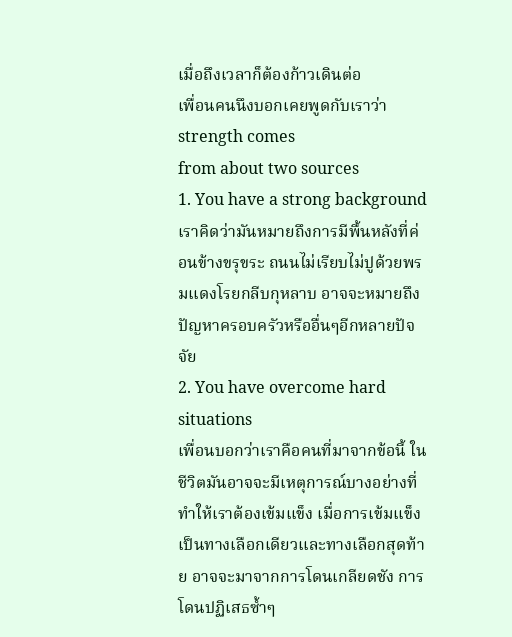เมื่อถึงเวลาก็ต้องก้าวเดินต่อ
เพื่อนคนนึงบอกเคยพูดกับเราว่า strength comes
from about two sources
1. You have a strong background
เราคิดว่ามันหมายถึงการมีพื้นหลังที่ค่อนข้างขรุขระ ถนนไม่เรียบไม่ปูด้วยพรมแดงโรยกลีบกุหลาบ อาจจะหมายถึงปัญหาครอบครัวหรืออื่นๆอีกหลายปัจจัย
2. You have overcome hard situations
เพื่อนบอกว่าเราคือคนที่มาจากข้อนี้ ในชีวิตมันอาจจะมีเหตุการณ์บางอย่างที่ทำให้เราต้องเข้มแข็ง เมื่อการเข้มแข็งเป็นทางเลือกเดียวและทางเลือกสุดท้าย อาจจะมาจากการโดนเกลียดชัง การโดนปฏิเสธซ้ำๆ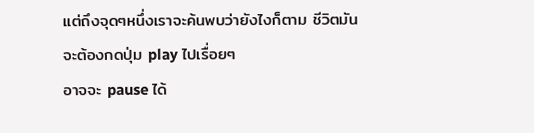แต่ถึงจุดๆหนึ่งเราจะค้นพบว่ายังไงก็ตาม ชีวิตมันจะต้องกดปุ่ม play ไปเรื่อยๆ
อาจจะ pause ได้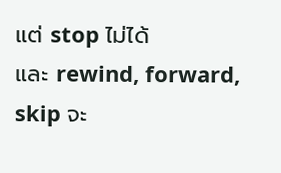แต่ stop ไม่ได้
และ rewind, forward, skip จะ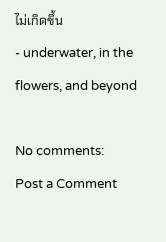ไม่เกิดขึ้น
- underwater, in the flowers, and beyond

No comments:
Post a Comment